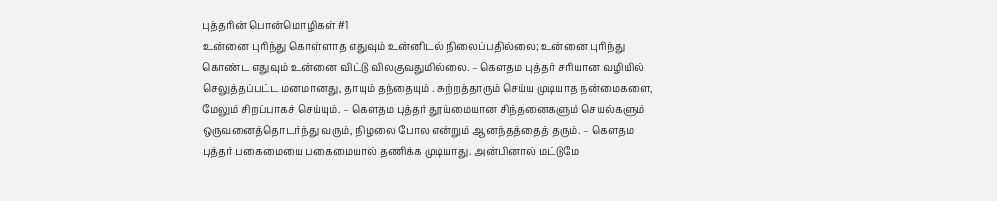புத்தரின் பொன்மொழிகள் #1
உன்னை புரிந்து கொள்ளாத எதுவும் உன்னிடல் நிலைப்பதில்லை; உன்னை புரிந்து கொண்ட எதுவும் உன்னை விட்டு விலகுவதுமில்லை. – கௌதம புத்தர் சரியான வழியில் செலுத்தப்பட்ட மனமானது, தாயும் தந்தையும் . சுற்றத்தாரும் செய்ய முடியாத நன்மைகளை, மேலும் சிறப்பாகச் செய்யும். – கௌதம புத்தர் தூய்மையான சிந்தனைகளும் செயல்களும் ஒருவனைத்தொடர்ந்து வரும், நிழலை போல என்றும் ஆனந்தத்தைத் தரும். – கௌதம புத்தர் பகைமையை பகைமையால் தணிக்க முடியாது. அன்பினால் மட்டுமே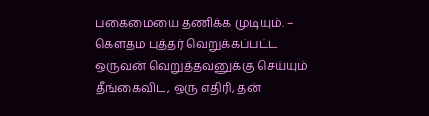பகைமையை தணிக்க முடியும். – கௌதம புத்தர் வெறுக்கப்பட்ட ஒருவன் வெறுத்தவனுக்கு செய்யும் தீங்கைவிட, ஒரு எதிரி, தன்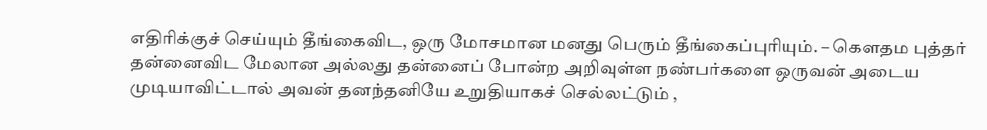எதிரிக்குச் செய்யும் தீங்கைவிட, ஒரு மோசமான மனது பெரும் தீங்கைப்புரியும். – கௌதம புத்தர் தன்னைவிட மேலான அல்லது தன்னைப் போன்ற அறிவுள்ள நண்பர்களை ஒருவன் அடைய முடியாவிட்டால் அவன் தனந்தனியே உறுதியாகச் செல்லட்டும் ,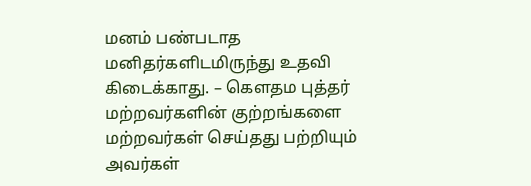மனம் பண்படாத மனிதர்களிடமிருந்து உதவி கிடைக்காது. – கௌதம புத்தர் மற்றவர்களின் குற்றங்களை மற்றவர்கள் செய்தது பற்றியும் அவர்கள்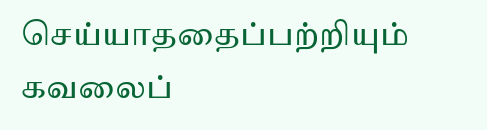செய்யாததைப்பற்றியும் கவலைப்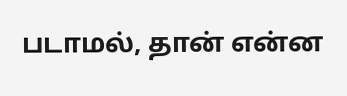படாமல், தான் என்ன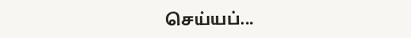செய்யப்...